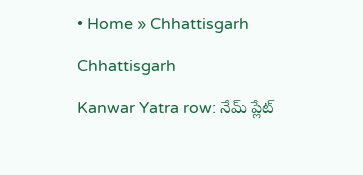• Home » Chhattisgarh

Chhattisgarh

Kanwar Yatra row: నేమ్ ప్లేట్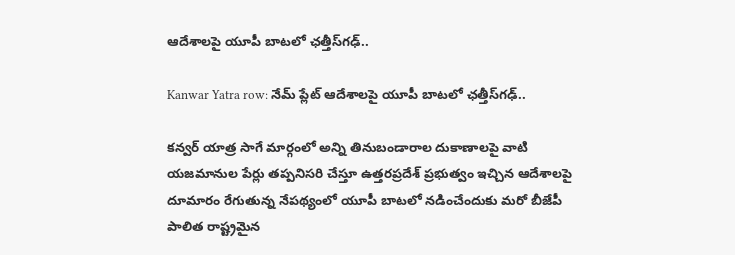ఆదేశాలపై యూపీ బాటలో ఛత్తీస్‌గఢ్..

Kanwar Yatra row: నేమ్ ప్లేట్ ఆదేశాలపై యూపీ బాటలో ఛత్తీస్‌గఢ్..

కన్వర్ యాత్ర సాగే మార్గంలో అన్ని తినుబండారాల దుకాణాలపై వాటి యజమానుల పేర్లు తప్పనిసరి చేస్తూ ఉత్తరప్రదేశ్ ప్రభుత్వం ఇచ్చిన ఆదేశాలపై దూమారం రేగుతున్న నేపథ్యంలో యూపీ బాటలో నడించేందుకు మరో బీజేపీ పాలిత రాష్ట్రమైన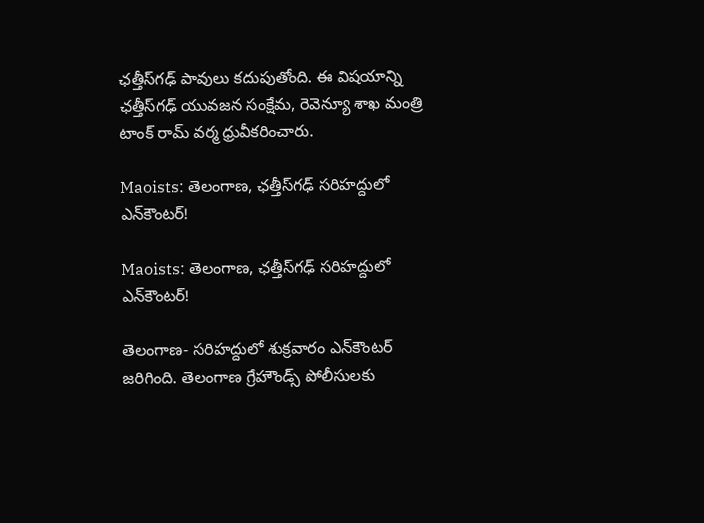ఛత్తీస్‌గఢ్ పావులు కదుపుతోంది. ఈ విషయాన్ని ఛత్తీస్‌గఢ్ యువజన సంక్షేమ, రెవెన్యూ శాఖ మంత్రి టాంక్ రామ్ వర్మ ధ్రువీకరించారు.

Maoists: తెలంగాణ, ఛత్తీస్‌గఢ్‌ సరిహద్దులో ఎన్‌కౌంటర్‌!

Maoists: తెలంగాణ, ఛత్తీస్‌గఢ్‌ సరిహద్దులో ఎన్‌కౌంటర్‌!

తెలంగాణ- సరిహద్దులో శుక్రవారం ఎన్‌కౌంటర్‌ జరిగింది. తెలంగాణ గ్రేహౌండ్స్‌ పోలీసులకు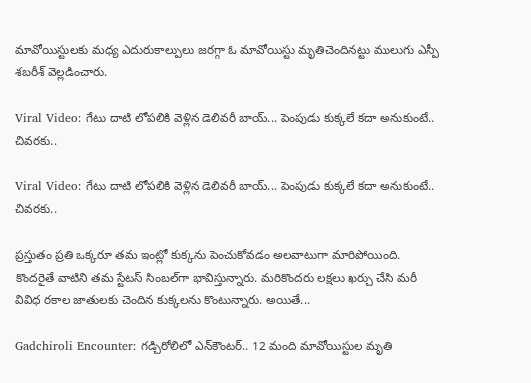మావోయిస్టులకు మధ్య ఎదురుకాల్పులు జరగ్గా ఓ మావోయిస్టు మృతిచెందినట్టు ములుగు ఎస్పీ శబరీశ్‌ వెల్లడించారు.

Viral Video: గేటు దాటి లోపలికి వెళ్లిన డెలివరీ బాయ్... పెంపుడు కుక్కలే కదా అనుకుంటే.. చివరకు..

Viral Video: గేటు దాటి లోపలికి వెళ్లిన డెలివరీ బాయ్... పెంపుడు కుక్కలే కదా అనుకుంటే.. చివరకు..

ప్రస్తుతం ప్రతి ఒక్కరూ తమ ఇంట్లో కుక్కను పెంచుకోవడం అలవాటుగా మారిపోయింది. కొందరైతే వాటిని తమ స్టేటస్ సింబల్‌గా భావిస్తున్నారు. మరికొందరు లక్షలు ఖర్చు చేసి మరీ వివిధ రకాల జాతులకు చెందిన కుక్కలను కొంటున్నారు. అయితే...

Gadchiroli Encounter: గడ్చిరోలిలో ఎన్‌కౌంటర్‌.. 12 మంది మావోయిస్టుల మృతి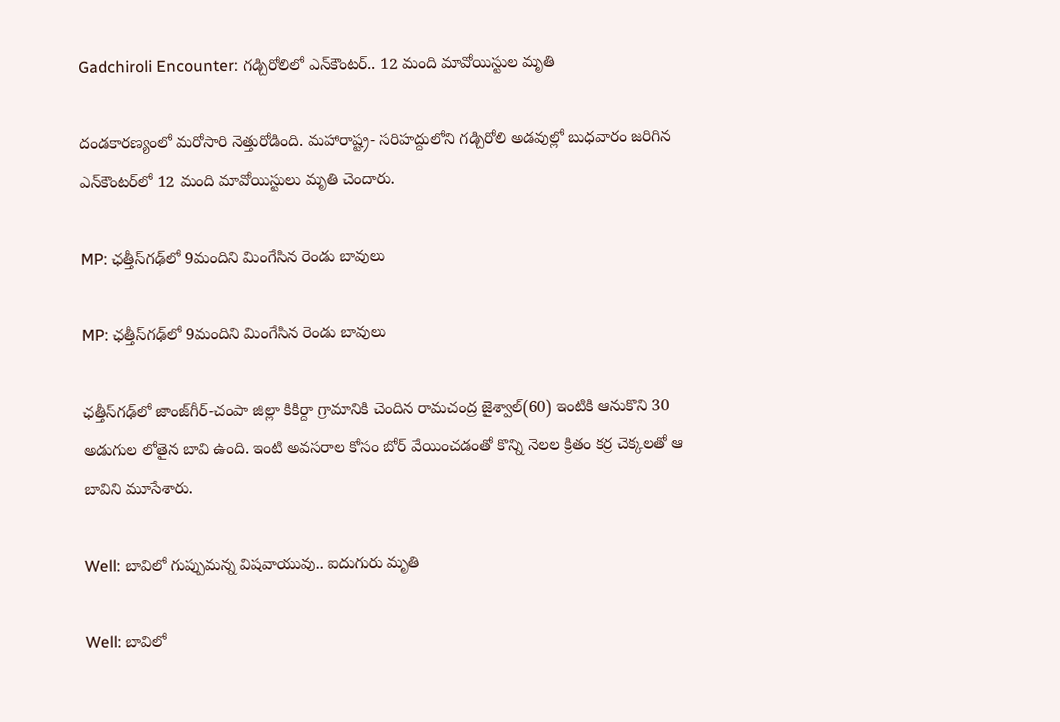Gadchiroli Encounter: గడ్చిరోలిలో ఎన్‌కౌంటర్‌.. 12 మంది మావోయిస్టుల మృతి

దండకారణ్యంలో మరోసారి నెత్తురోడింది. మహారాష్ట్ర- సరిహద్దులోని గడ్చిరోలి అడవుల్లో బుధవారం జరిగిన ఎన్‌కౌంటర్‌లో 12 మంది మావోయిస్టులు మృతి చెందారు.

MP: ఛత్తీస్‍గఢ్‍లో 9మందిని మింగేసిన రెండు బావులు

MP: ఛత్తీస్‍గఢ్‍లో 9మందిని మింగేసిన రెండు బావులు

ఛత్తీస్‍గఢ్‍లో జాంజ్‌గీర్‌-చంపా జిల్లా కికిర్దా గ్రామానికి చెందిన రామచంద్ర జైశ్వాల్‌(60) ఇంటికి ఆనుకొని 30 అడుగుల లోతైన బావి ఉంది. ఇంటి అవసరాల కోసం బోర్‌ వేయించడంతో కొన్ని నెలల క్రితం కర్ర చెక్కలతో ఆ బావిని మూసేశారు.

Well: బావిలో గుప్పుమన్న విషవాయువు.. ఐదుగురు మృతి

Well: బావిలో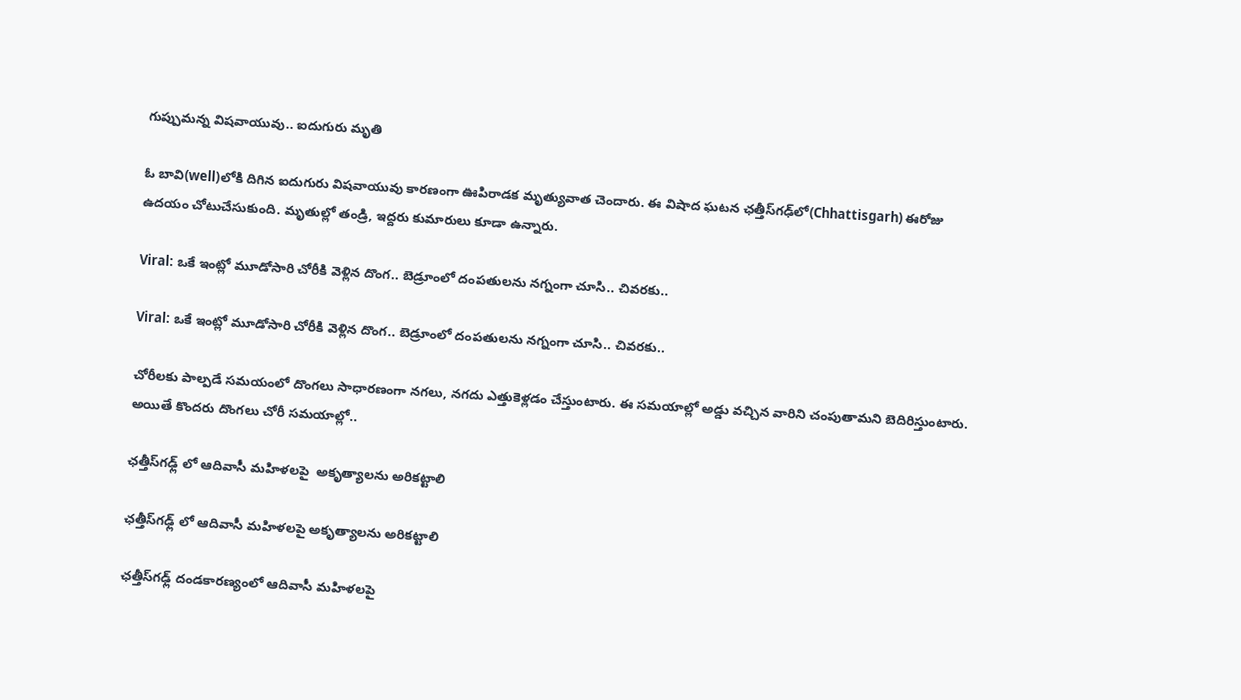గుప్పుమన్న విషవాయువు.. ఐదుగురు మృతి

ఓ బావి(well)లోకి దిగిన ఐదుగురు విషవాయువు కారణంగా ఊపిరాడక మృత్యువాత చెందారు. ఈ విషాద ఘటన ఛత్తీస్‌గఢ్‌లో(Chhattisgarh) ఈరోజు ఉదయం చోటుచేసుకుంది. మృతుల్లో తండ్రి, ఇద్దరు కుమారులు కూడా ఉన్నారు.

Viral: ఒకే ఇంట్లో మూడోసారి చోరీకి వెళ్లిన దొంగ.. బెడ్రూంలో దంపతులను నగ్నంగా చూసి.. చివరకు..

Viral: ఒకే ఇంట్లో మూడోసారి చోరీకి వెళ్లిన దొంగ.. బెడ్రూంలో దంపతులను నగ్నంగా చూసి.. చివరకు..

చోరీలకు పాల్పడే సమయంలో దొంగలు సాధారణంగా నగలు, నగదు ఎత్తుకెళ్లడం చేస్తుంటారు. ఈ సమయాల్లో అడ్డు వచ్చిన వారిని చంపుతామని బెదిరిస్తుంటారు. అయితే కొందరు దొంగలు చోరీ సమయాల్లో..

ఛత్తీస్‌గఢ్ల్ లో ఆదివాసీ మహిళలపై  అకృత్యాలను అరికట్టాలి

ఛత్తీస్‌గఢ్ల్ లో ఆదివాసీ మహిళలపై అకృత్యాలను అరికట్టాలి

ఛత్తీస్‌గఢ్ల్ దండకారణ్యంలో ఆదివాసీ మహిళలపై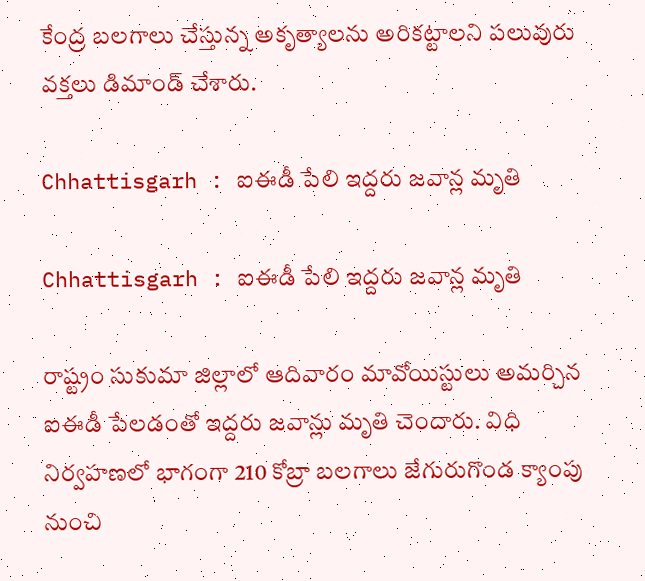కేంద్ర బలగాలు చేస్తున్న అకృత్యాలను అరికట్టాలని పలువురు వక్తలు డిమాండ్‌ చేశారు.

Chhattisgarh : ఐఈడీ పేలి ఇద్దరు జవాన్ల మృతి

Chhattisgarh : ఐఈడీ పేలి ఇద్దరు జవాన్ల మృతి

రాష్ట్రం సుకుమా జిల్లాలో ఆదివారం మావోయిస్టులు అమర్చిన ఐఈడీ పేలడంతో ఇద్దరు జవాన్లు మృతి చెందారు. విధి నిర్వహణలో భాగంగా 210 కోబ్రా బలగాలు జేగురుగొండ క్యాంపు నుంచి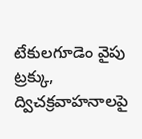టేకులగూడెం వైపు ట్రక్కు, ద్విచక్రవాహనాలపై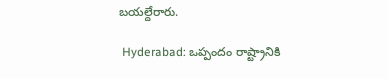బయల్దేరారు.

 Hyderabad: ఒప్పందం రాష్ట్రానికి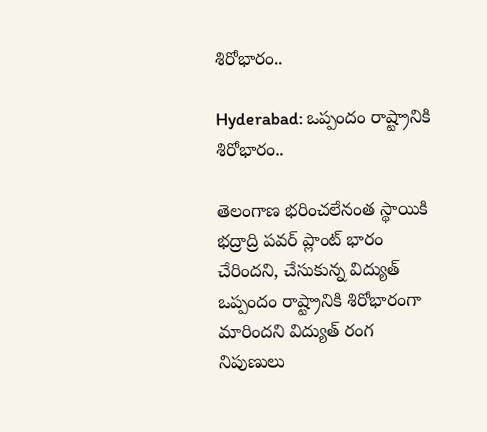శిరోభారం..

Hyderabad: ఒప్పందం రాష్ట్రానికి శిరోభారం..

తెలంగాణ భరించలేనంత స్థాయికి భద్రాద్రి పవర్‌ ప్లాంట్‌ భారం చేరిందని, చేసుకున్న విద్యుత్‌ ఒప్పందం రాష్ట్రానికి శిరోభారంగా మారిందని విద్యుత్‌ రంగ నిపుణులు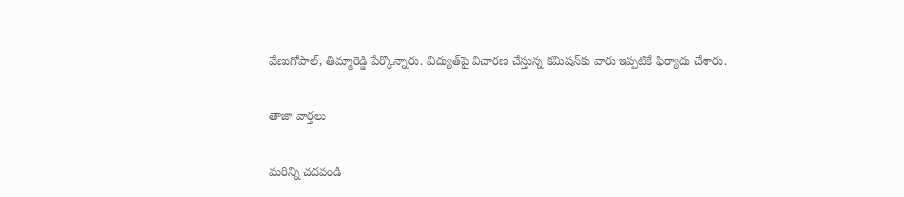వేణుగోపాల్‌, తిమ్మారెడ్డి పేర్కొన్నారు. విద్యుత్‌పై విచారణ చేస్తున్న కమిషన్‌కు వారు ఇప్పటికే ఫిర్యాదు చేశారు.

తాజా వార్తలు

మరిన్ని చదవండి